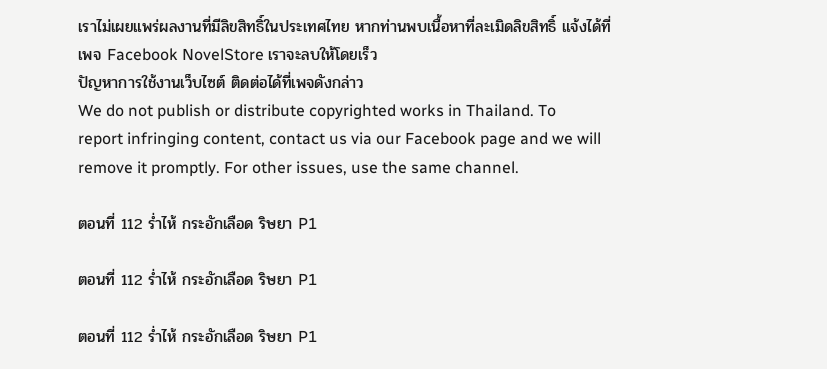เราไม่เผยแพร่ผลงานที่มีลิขสิทธิ์ในประเทศไทย หากท่านพบเนื้อหาที่ละเมิดลิขสิทธิ์ แจ้งได้ที่เพจ Facebook NovelStore เราจะลบให้โดยเร็ว
ปัญหาการใช้งานเว็บไซต์ ติดต่อได้ที่เพจดังกล่าว
We do not publish or distribute copyrighted works in Thailand. To report infringing content, contact us via our Facebook page and we will remove it promptly. For other issues, use the same channel.

ตอนที่ 112 ร่ำไห้ กระอักเลือด ริษยา P1

ตอนที่ 112 ร่ำไห้ กระอักเลือด ริษยา P1

ตอนที่ 112 ร่ำไห้ กระอักเลือด ริษยา P1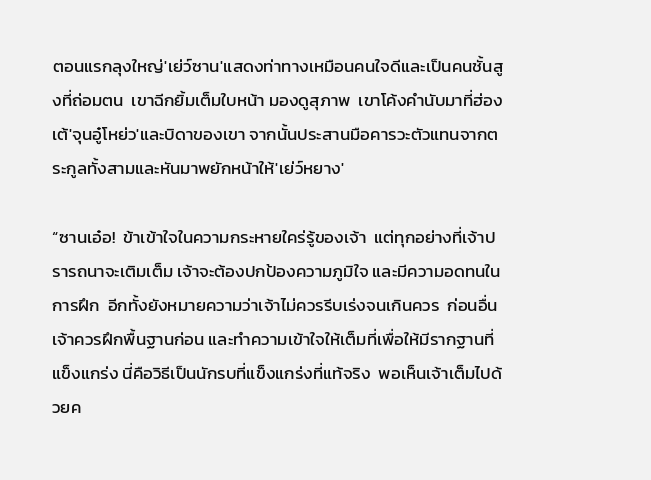ตอนแรกลุงใหญ่'เย่ว์ซาน'แสดงท่าทางเหมือนคนใจดีและเป็นคนชั้นสูงที่ถ่อมตน  เขาฉีกยิ้มเต็มใบหน้า มองดูสุภาพ  เขาโค้งคำนับมาที่ฮ่องเต้'จุนอู๋โหย่ว'และบิดาของเขา จากนั้นประสานมือคารวะตัวแทนจากตระกูลทั้งสามและหันมาพยักหน้าให้'เย่ว์หยาง'

“ซานเอ๋อ!  ข้าเข้าใจในความกระหายใคร่รู้ของเจ้า  แต่ทุกอย่างที่เจ้าปรารถนาจะเติมเต็ม เจ้าจะต้องปกป้องความภูมิใจ และมีความอดทนในการฝึก  อีกทั้งยังหมายความว่าเจ้าไม่ควรรีบเร่งจนเกินควร  ก่อนอื่นเจ้าควรฝึกพื้นฐานก่อน และทำความเข้าใจให้เต็มที่เพื่อให้มีรากฐานที่แข็งแกร่ง นี่คือวิธีเป็นนักรบที่แข็งแกร่งที่แท้จริง  พอเห็นเจ้าเต็มไปด้วยค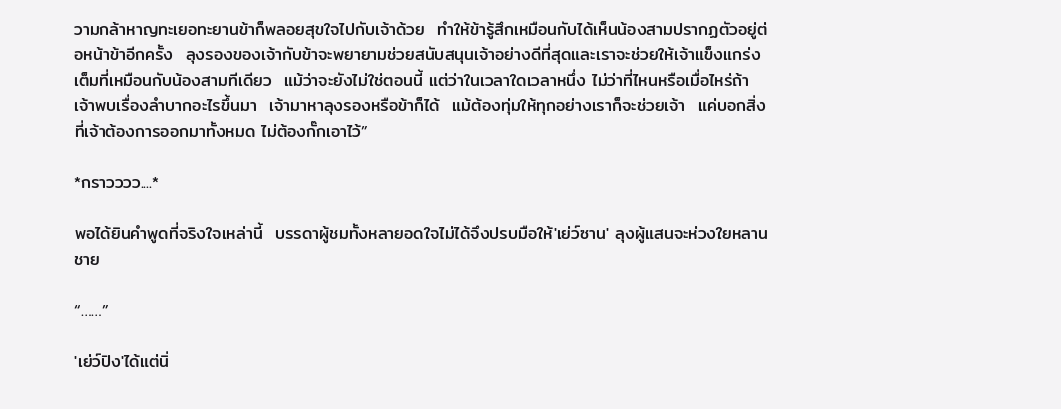วามกล้าหาญทะเยอทะยานข้าก็พลอยสุขใจไปกับเจ้าด้วย  ทำให้ข้ารู้สึกเหมือนกับได้เห็นน้องสามปรากฏตัวอยู่ต่อหน้าข้าอีกครั้ง  ลุงรองของเจ้ากับข้าจะพยายามช่วยสนับสนุนเจ้าอย่างดีที่สุดและเราจะช่วยให้เจ้าแข็งแกร่งเต็มที่เหมือนกับน้องสามทีเดียว  แม้ว่าจะยังไม่ใช่ตอนนี้ แต่ว่าในเวลาใดเวลาหนึ่ง ไม่ว่าที่ไหนหรือเมื่อไหร่ถ้าเจ้าพบเรื่องลำบากอะไรขึ้นมา  เจ้ามาหาลุงรองหรือข้าก็ได้  แม้ต้องทุ่มให้ทุกอย่างเราก็จะช่วยเจ้า  แค่บอกสิ่งที่เจ้าต้องการออกมาทั้งหมด ไม่ต้องกั๊กเอาไว้”

*กราวววว....*

พอได้ยินคำพูดที่จริงใจเหล่านี้  บรรดาผู้ชมทั้งหลายอดใจไม่ได้จึงปรบมือให้'เย่ว์ซาน' ลุงผู้แสนจะห่วงใยหลานชาย

“……”

'เย่ว์ปิง'ได้แต่นิ่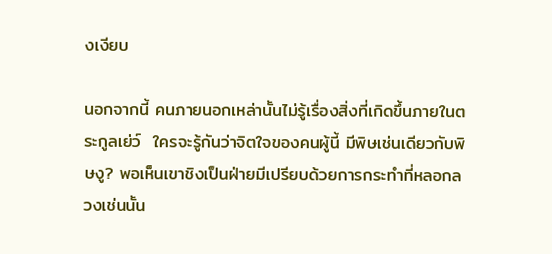งเงียบ

นอกจากนี้ คนภายนอกเหล่านั้นไม่รู้เรื่องสิ่งที่เกิดขึ้นภายในตระกูลเย่ว์  ใครจะรู้กันว่าจิตใจของคนผู้นี้ มีพิษเช่นเดียวกับพิษงู? พอเห็นเขาชิงเป็นฝ่ายมีเปรียบด้วยการกระทำที่หลอกลวงเช่นนั้น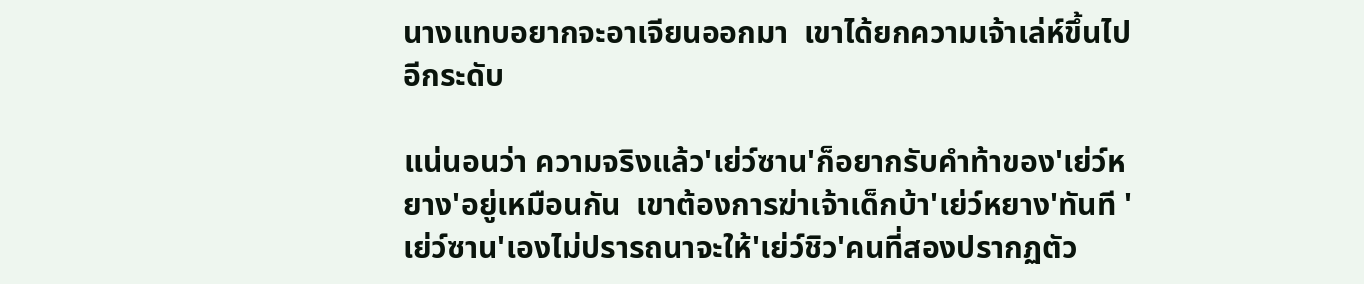นางแทบอยากจะอาเจียนออกมา  เขาได้ยกความเจ้าเล่ห์ขึ้นไปอีกระดับ

แน่นอนว่า ความจริงแล้ว'เย่ว์ซาน'ก็อยากรับคำท้าของ'เย่ว์หยาง'อยู่เหมือนกัน  เขาต้องการฆ่าเจ้าเด็กบ้า'เย่ว์หยาง'ทันที 'เย่ว์ซาน'เองไม่ปรารถนาจะให้'เย่ว์ชิว'คนที่สองปรากฏตัว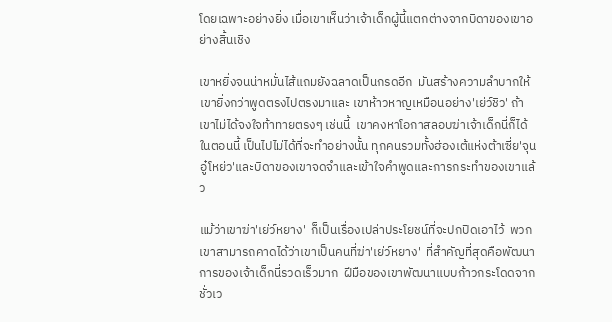โดยเฉพาะอย่างยิ่ง เมื่อเขาเห็นว่าเจ้าเด็กผู้นี้แตกต่างจากบิดาของเขาอย่างสิ้นเชิง

เขาหยิ่งจนน่าหมั่นไส้แถมยังฉลาดเป็นกรดอีก  มันสร้างความลำบากให้เขายิ่งกว่าพูดตรงไปตรงมาและ เขาห้าวหาญเหมือนอย่าง'เย่ว์ชิว' ถ้าเขาไม่ได้จงใจท้าทายตรงๆ เช่นนี้  เขาคงหาโอกาสลอบฆ่าเจ้าเด็กนี่ก็ได้ ในตอนนี้ เป็นไปไม่ได้ที่จะทำอย่างนั้น ทุกคนรวมทั้งฮ่องเต้แห่งต้าเซี่ย'จุนอู๋โหย่ว'และบิดาของเขาจดจำและเข้าใจคำพูดและการกระทำของเขาแล้ว

แม้ว่าเขาฆ่า'เย่ว์หยาง'  ก็เป็นเรื่องเปล่าประโยชน์ที่จะปกปิดเอาไว้  พวกเขาสามารถคาดได้ว่าเขาเป็นคนที่ฆ่า'เย่ว์หยาง'  ที่สำคัญที่สุดคือพัฒนาการของเจ้าเด็กนี่รวดเร็วมาก  ฝีมือของเขาพัฒนาแบบก้าวกระโดดจากชั่วเว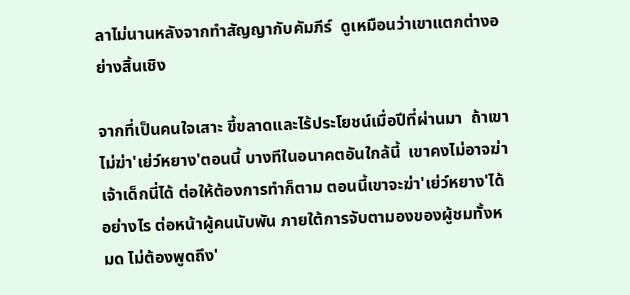ลาไม่นานหลังจากทำสัญญากับคัมภีร์  ดูเหมือนว่าเขาแตกต่างอย่างสิ้นเชิง

จากที่เป็นคนใจเสาะ ขี้ขลาดและไร้ประโยชน์เมื่อปีที่ผ่านมา  ถ้าเขาไม่ฆ่า'เย่ว์หยาง'ตอนนี้ บางทีในอนาคตอันใกล้นี้  เขาคงไม่อาจฆ่าเจ้าเด็กนี่ได้ ต่อให้ต้องการทำก็ตาม ตอนนี้เขาจะฆ่า'เย่ว์หยาง'ได้อย่างไร ต่อหน้าผู้คนนับพัน ภายใต้การจับตามองของผู้ชมทั้งหมด ไม่ต้องพูดถึง'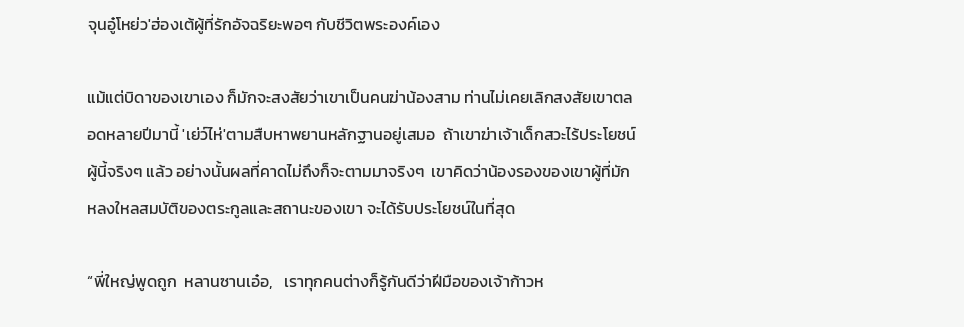จุนอู๋โหย่ว'ฮ่องเต้ผู้ที่รักอัจฉริยะพอๆ กับชีวิตพระองค์เอง

แม้แต่บิดาของเขาเอง ก็มักจะสงสัยว่าเขาเป็นคนฆ่าน้องสาม ท่านไม่เคยเลิกสงสัยเขาตลอดหลายปีมานี้ 'เย่ว์ไห่'ตามสืบหาพยานหลักฐานอยู่เสมอ  ถ้าเขาฆ่าเจ้าเด็กสวะไร้ประโยชน์ผู้นี้จริงๆ แล้ว อย่างนั้นผลที่คาดไม่ถึงก็จะตามมาจริงๆ  เขาคิดว่าน้องรองของเขาผู้ที่มักหลงใหลสมบัติของตระกูลและสถานะของเขา จะได้รับประโยชน์ในที่สุด

“พี่ใหญ่พูดถูก  หลานซานเอ๋อ,   เราทุกคนต่างก็รู้กันดีว่าฝีมือของเจ้าก้าวห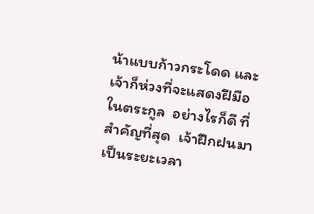น้าแบบก้าวกระโดด และเจ้าก็ห่วงที่จะแสดงฝีมือในตระกูล  อย่างไรก็ดี ที่สำคัญที่สุด  เจ้าฝึกฝนมาเป็นระยะเวลา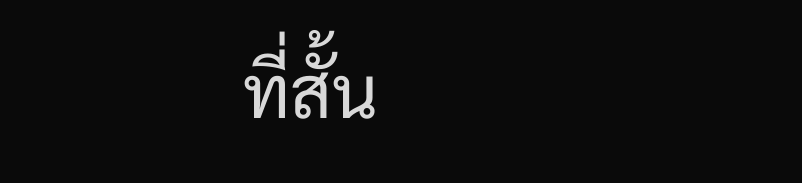ที่สั้น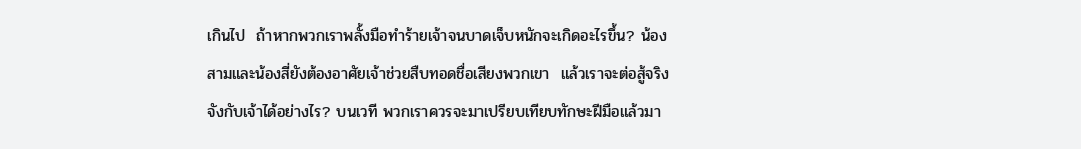เกินไป  ถ้าหากพวกเราพลั้งมือทำร้ายเจ้าจนบาดเจ็บหนักจะเกิดอะไรขึ้น? น้องสามและน้องสี่ยังต้องอาศัยเจ้าช่วยสืบทอดชื่อเสียงพวกเขา  แล้วเราจะต่อสู้จริงจังกับเจ้าได้อย่างไร? บนเวที พวกเราควรจะมาเปรียบเทียบทักษะฝีมือแล้วมา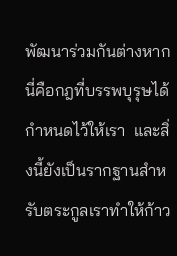พัฒนาร่วมกันต่างหาก  นี่คือกฎที่บรรพบุรุษได้กำหนดไว้ให้เรา  และสิ่งนี้ยังเป็นรากฐานสำหรับตระกูลเราทำให้ก้าว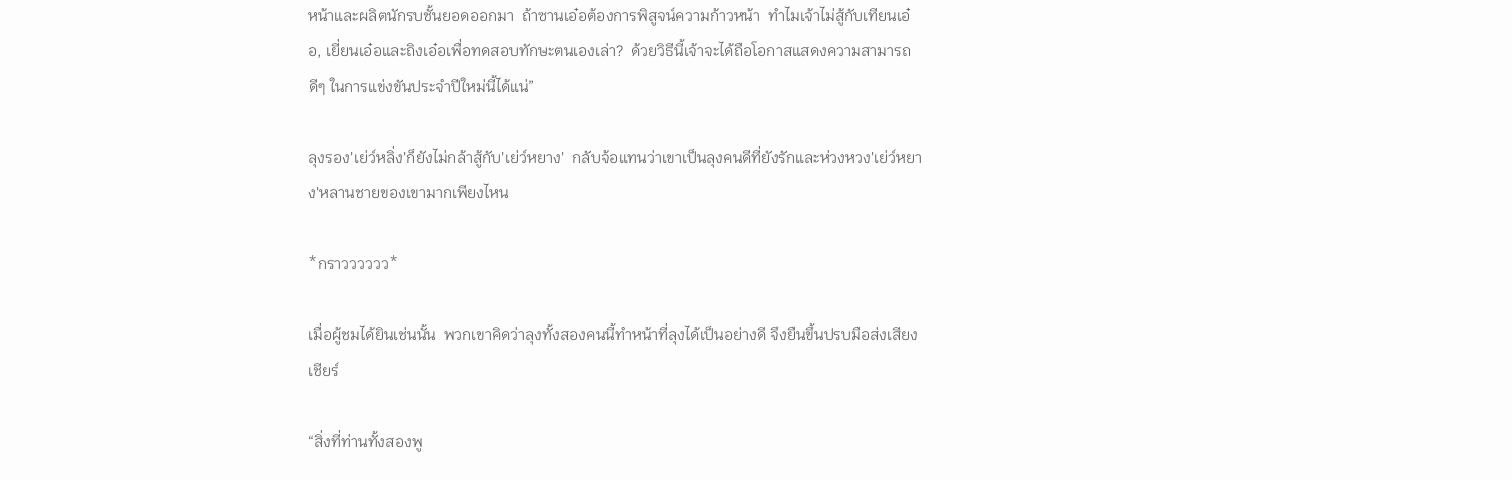หน้าและผลิตนักรบชั้นยอดออกมา  ถ้าซานเอ๋อต้องการพิสูจน์ความก้าวหน้า  ทำไมเจ้าไม่สู้กับเทียนเอ๋อ, เยี่ยนเอ๋อและถิงเอ๋อเพื่อทดสอบทักษะตนเองเล่า?  ด้วยวิธีนี้เจ้าจะได้ถือโอกาสแสดงความสามารถดีๆ ในการแข่งขันประจำปีใหม่นี้ได้แน่”

ลุงรอง'เย่ว์หลิ่ง'ก็ยังไม่กล้าสู้กับ'เย่ว์หยาง'  กลับจ้อแทนว่าเขาเป็นลุงคนดีที่ยังรักและห่วงหวง'เย่ว์หยาง'หลานชายของเขามากเพียงไหน

*กราวววววว*

เมื่อผู้ชมได้ยินเช่นนั้น  พวกเขาคิดว่าลุงทั้งสองคนนี้ทำหน้าที่ลุงได้เป็นอย่างดี จึงยืนขึ้นปรบมือส่งเสียงเชียร์

“สิ่งที่ท่านทั้งสองพู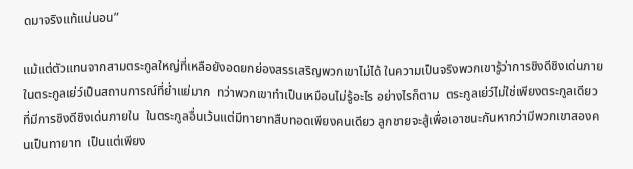ดมาจริงแท้แน่นอน”

แม้แต่ตัวแทนจากสามตระกูลใหญ่ที่เหลือยังอดยกย่องสรรเสริญพวกเขาไม่ได้ ในความเป็นจริงพวกเขารู้ว่าการชิงดีชิงเด่นภายในตระกูลเย่ว์เป็นสถานการณ์ที่ย่ำแย่มาก  ทว่าพวกเขาทำเป็นเหมือนไม่รู้อะไร อย่างไรก็ตาม  ตระกูลเย่ว์ไม่ใช่เพียงตระกูลเดียวที่มีการชิงดีชิงเด่นภายใน  ในตระกูลอื่นเว้นแต่มีทายาทสืบทอดเพียงคนเดียว ลูกชายจะสู้เพื่อเอาชนะกันหากว่ามีพวกเขาสองคนเป็นทายาท  เป็นแต่เพียง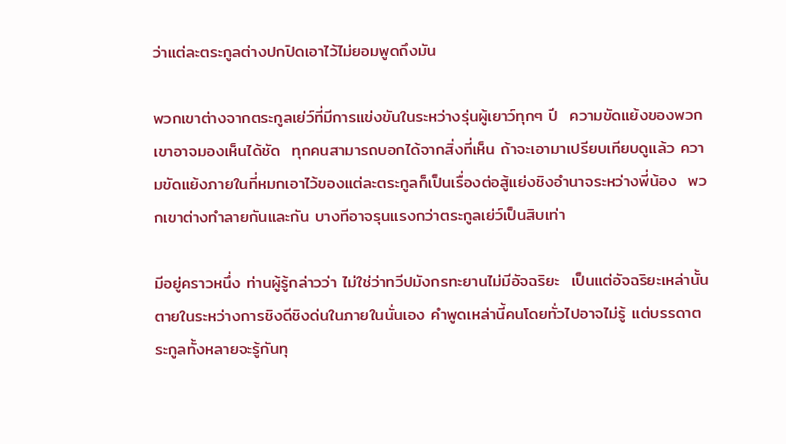ว่าแต่ละตระกูลต่างปกปิดเอาไว้ไม่ยอมพูดถึงมัน

พวกเขาต่างจากตระกูลเย่ว์ที่มีการแข่งขันในระหว่างรุ่นผู้เยาว์ทุกๆ ปี  ความขัดแย้งของพวกเขาอาจมองเห็นได้ชัด  ทุกคนสามารถบอกได้จากสิ่งที่เห็น ถ้าจะเอามาเปรียบเทียบดูแล้ว ความขัดแย้งภายในที่หมกเอาไว้ของแต่ละตระกูลก็เป็นเรื่องต่อสู้แย่งชิงอำนาจระหว่างพี่น้อง  พวกเขาต่างทำลายกันและกัน บางทีอาจรุนแรงกว่าตระกูลเย่ว์เป็นสิบเท่า

มีอยู่คราวหนึ่ง ท่านผู้รู้กล่าวว่า ไม่ใช่ว่าทวีปมังกรทะยานไม่มีอัจฉริยะ  เป็นแต่อัจฉริยะเหล่านั้นตายในระหว่างการชิงดีชิงด่นในภายในนั่นเอง คำพูดเหล่านี้คนโดยทั่วไปอาจไม่รู้ แต่บรรดาตระกูลทั้งหลายจะรู้กันทุ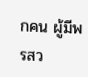กคน ผู้มีพรสว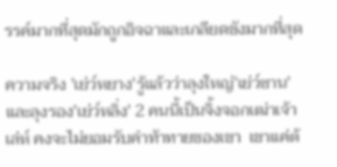รรค์มากที่สุดมักถูกอิจฉาและเกลียดชังมากที่สุด

ความจริง 'เย่ว์หยาง'รู้แล้วว่าลุงใหญ่'เย่ว์ซาน'และลุงรอง'เย่ว์หลิ่ง' 2 คนนี้เป็นจิ้งจอกเฒ่าเจ้าเล่ห์ คงจะไม่ยอมรับคำท้าทายของเขา  เขาแค่ต้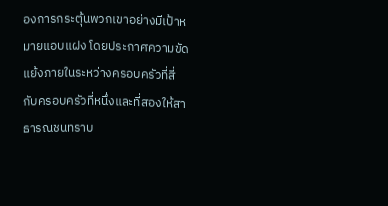องการกระตุ้นพวกเขาอย่างมีเป้าหมายแอบแฝง โดยประกาศความขัดแย้งภายในระหว่างครอบครัวที่สี่กับครอบครัวที่หนึ่งและที่สองให้สาธารณชนทราบ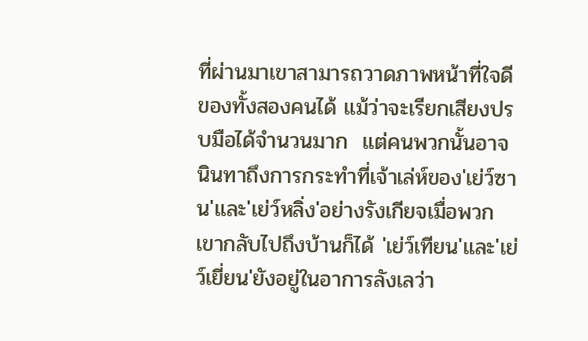ที่ผ่านมาเขาสามารถวาดภาพหน้าที่ใจดีของทั้งสองคนได้ แม้ว่าจะเรียกเสียงปรบมือได้จำนวนมาก  แต่คนพวกนั้นอาจนินทาถึงการกระทำที่เจ้าเล่ห์ของ'เย่ว์ซาน'และ'เย่ว์หลิ่ง'อย่างรังเกียจเมื่อพวกเขากลับไปถึงบ้านก็ได้ 'เย่ว์เทียน'และ'เย่ว์เยี่ยน'ยังอยู่ในอาการลังเลว่า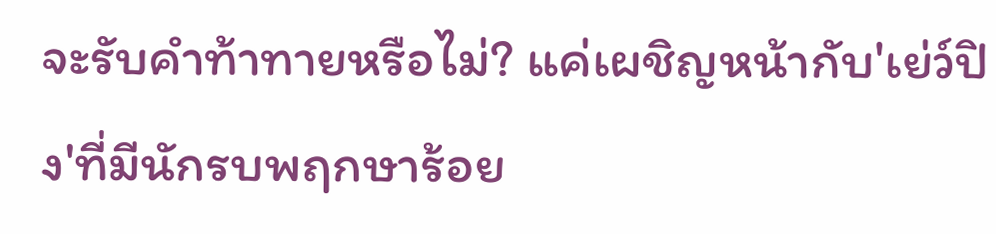จะรับคำท้าทายหรือไม่? แค่เผชิญหน้ากับ'เย่ว์ปิง'ที่มีนักรบพฤกษาร้อย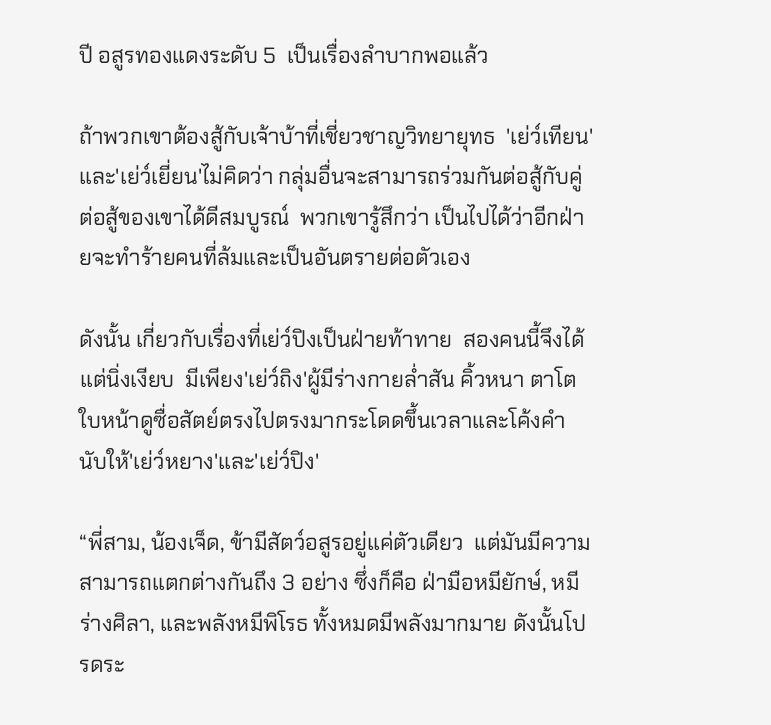ปี อสูรทองแดงระดับ 5  เป็นเรื่องลำบากพอแล้ว

ถ้าพวกเขาต้องสู้กับเจ้าบ้าที่เชี่ยวชาญวิทยายุทธ  'เย่ว์เทียน'และ'เย่ว์เยี่ยน'ไม่คิดว่า กลุ่มอื่นจะสามารถร่วมกันต่อสู้กับคู่ต่อสู้ของเขาได้ดีสมบูรณ์  พวกเขารู้สึกว่า เป็นไปได้ว่าอีกฝ่ายจะทำร้ายคนที่ล้มและเป็นอันตรายต่อตัวเอง

ดังนั้น เกี่ยวกับเรื่องที่เย่ว์ปิงเป็นฝ่ายท้าทาย  สองคนนี้จึงได้แต่นิ่งเงียบ  มีเพียง'เย่ว์ถิง'ผู้มีร่างกายล่ำสัน คิ้วหนา ตาโตใบหน้าดูซื่อสัตย์ตรงไปตรงมากระโดดขึ้นเวลาและโค้งคำนับให้'เย่ว์หยาง'และ'เย่ว์ปิง'

“พี่สาม, น้องเจ็ด, ข้ามีสัตว์อสูรอยู่แค่ตัวเดียว  แต่มันมีความสามารถแตกต่างกันถึง 3 อย่าง ซึ่งก็คือ ฝ่ามือหมียักษ์, หมีร่างศิลา, และพลังหมีพิโรธ ทั้งหมดมีพลังมากมาย ดังนั้นโปรดระ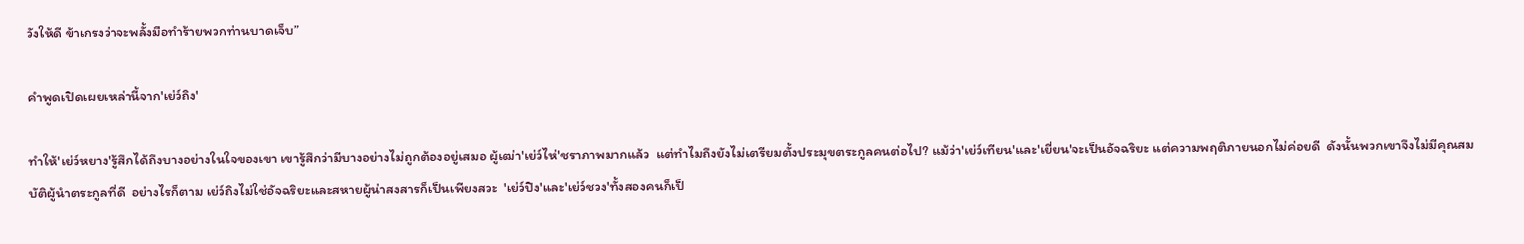วังให้ดี ข้าเกรงว่าจะพลั้งมือทำร้ายพวกท่านบาดเจ็บ”

คำพูดเปิดเผยเหล่านี้จาก'เย่ว์ถิง'

ทำให้'เย่ว์หยาง'รู้สึกได้ถึงบางอย่างในใจของเขา เขารู้สึกว่ามีบางอย่างไม่ถูกต้องอยู่เสมอ ผู้เฒ่า'เย่ว์ไห่'ชราภาพมากแล้ว  แต่ทำไมถึงยังไม่เตรียมตั้งประมุขตระกูลคนต่อไป? แม้ว่า'เย่ว์เทียน'และ'เยี่ยน'จะเป็นอัจฉริยะ แต่ความพฤติภายนอกไม่ค่อยดี  ดังนั้นพวกเขาจึงไม่มีคุณสมบัติผู้นำตระกูลที่ดี  อย่างไรก็ตาม เย่ว์ถิงไม่ใช่อัจฉริยะและสหายผู้น่าสงสารก็เป็นเพียงสวะ  'เย่ว์ปิง'และ'เย่ว์ชวง'ทั้งสองคนก็เป็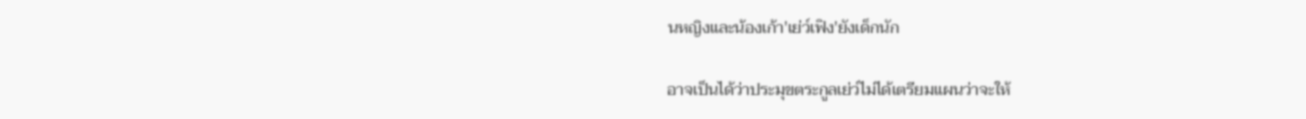นหญิงและน้องเก้า'เย่ว์เฟิง'ยังเด็กนัก

อาจเป็นได้ว่าประมุขตระกูลเย่ว์ไม่ได้เตรียมแผนว่าจะให้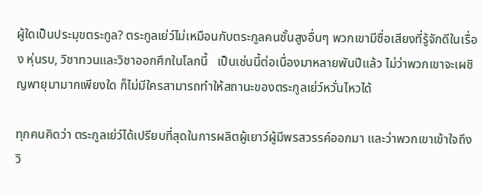ผู้ใดเป็นประมุขตระกูล? ตระกูลเย่ว์ไม่เหมือนกับตระกูลคนชั้นสูงอื่นๆ พวกเขามีชื่อเสียงที่รู้จักดีในเรื่อง หุ่นรบ, วิชาทวนและวิชาออกศึกในโลกนี้   เป็นเช่นนี้ต่อเนื่องมาหลายพันปีแล้ว ไม่ว่าพวกเขาจะเผชิญพายุมามากเพียงใด ก็ไม่มีใครสามารถทำให้สถานะของตระกูลเย่ว์หวั่นไหวได้

ทุกคนคิดว่า ตระกูลเย่ว์ได้เปรียบที่สุดในการผลิตผู้เยาว์ผู้มีพรสวรรค์ออกมา และว่าพวกเขาเข้าใจถึงวิ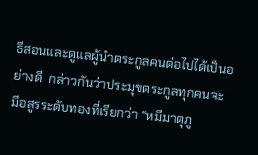ธีสอนและดูแลผู้นำตระกูลคนต่อไปได้เป็นอย่างดี  กล่าวกันว่าประมุขตระกูลทุกคนจะมีอสูรระดับทองที่เรียกว่า “หมีมาตุภู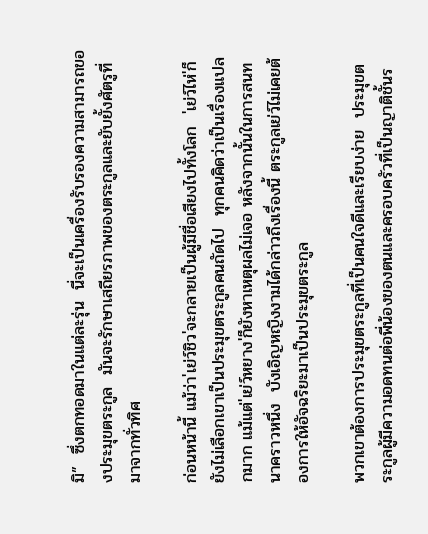มิ”  ซึ่งตกทอดมาในแต่ละรุ่น  นี่จะเป็นเครื่องรับรองความสามารถของประมุขตระกูล  มันจะรักษาเสถียรภาพของตระกูลและยับยั้งศัตรูที่มาจากทั่วทิศ

ก่อนหน้านี้ แม้ว่า'เย่ว์ชิว'จะกลายเป็นผู้มีชื่อเสียงไปทั้งโลก  'เย่ว์ไห่'ก็ยังไม่เลือกเขาเป็นประมุขตระกูลคนถัดไป  ทุกคนคิดว่าเป็นเรื่องแปลกมาก แม้แต่'เย่ว์หยาง'ก็ยังหาเหตุผลไม่เจอ หลังจากนั้นในการสนทนาคราวหนึ่ง  บังเอิญหญิงงามได้กล่าวถึงเรื่องนี้ ตระกูลเย่ว์ไม่เคยต้องการให้อัจฉริยะมาเป็นประมุขตระกูล

พวกเขาต้องการประมุขตระกูลที่เป็นคนใจดีและเรียบง่าย  ประมุขตระกูลผู้มีความอดทนต่อพี่น้องของตนและครอบครัวที่เป็นญาติชั้นร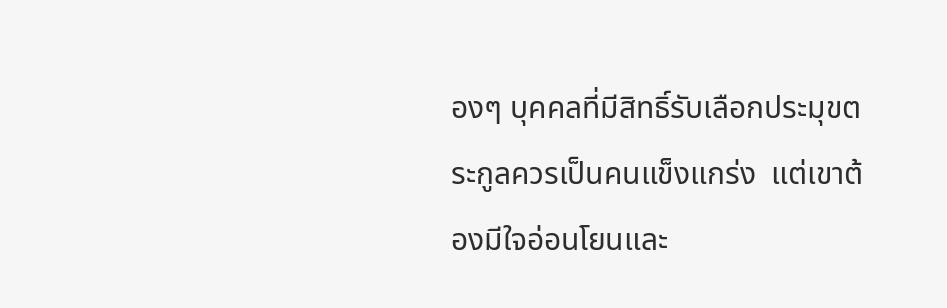องๆ บุคคลที่มีสิทธิ์รับเลือกประมุขตระกูลควรเป็นคนแข็งแกร่ง  แต่เขาต้องมีใจอ่อนโยนและ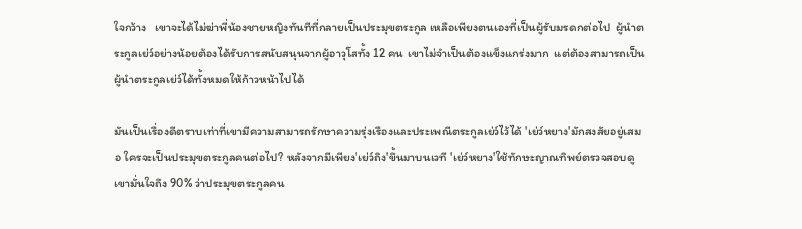ใจกว้าง   เขาจะได้ไม่ฆ่าพี่น้องชายหญิงทันทีที่กลายเป็นประมุขตระกูล เหลือเพียงตนเองที่เป็นผู้รับมรดกต่อไป  ผู้นำตระกูลเย่ว์อย่างน้อยต้องได้รับการสนับสนุนจากผู้อาวุโสทั้ง 12 คน  เขาไม่จำเป็นต้องแข็งแกร่งมาก  แต่ต้องสามารถเป็นผู้นำตระกูลเย่ว์ได้ทั้งหมดให้ก้าวหน้าไปได้

มันเป็นเรื่องดีตราบเท่าที่เขามีความสามารถรักษาความรุ่งเรืองและประเพณีตระกูลเย่ว์ไว้ได้ 'เย่ว์หยาง'มักสงสัยอยู่เสมอ ใครจะเป็นประมุขตระกูลคนต่อไป? หลังจากมีเพียง'เย่ว์ถิง'ขึ้นมาบนเวที 'เย่ว์หยาง'ใช้ทักษะญาณทิพย์ตรวจสอบดู เขามั่นใจถึง 90% ว่าประมุขตระกูลคน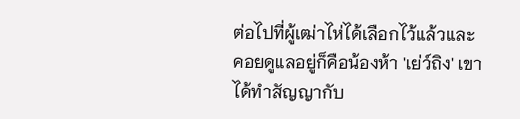ต่อไปที่ผู้เฒ่าไห่ได้เลือกไว้แล้วและคอยดูแลอยู่ก็คือน้องห้า 'เย่ว์ถิง' เขาได้ทำสัญญากับ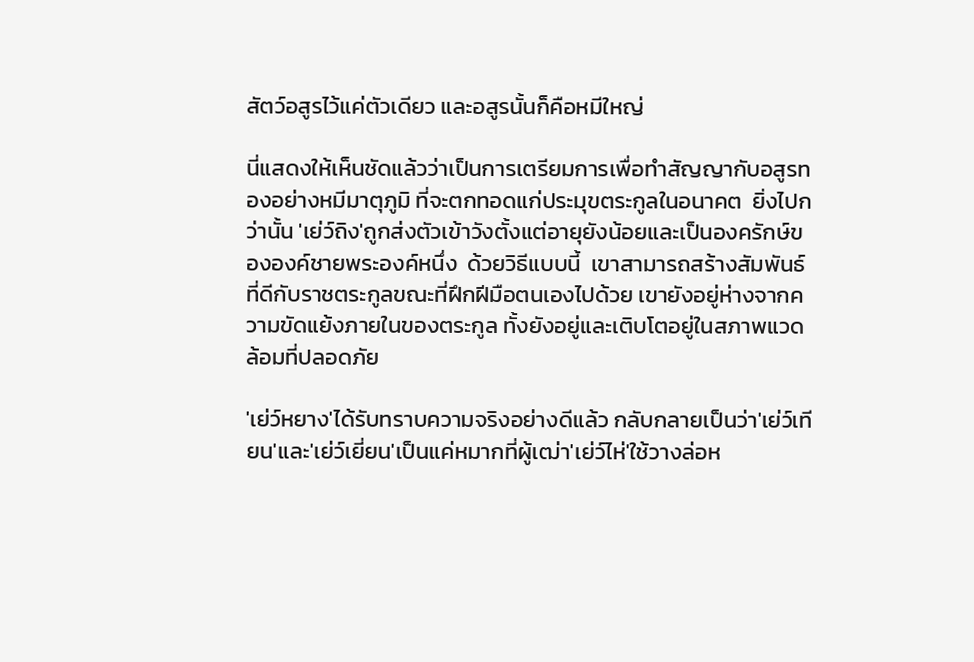สัตว์อสูรไว้แค่ตัวเดียว และอสูรนั้นก็คือหมีใหญ่

นี่แสดงให้เห็นชัดแล้วว่าเป็นการเตรียมการเพื่อทำสัญญากับอสูรทองอย่างหมีมาตุภูมิ ที่จะตกทอดแก่ประมุขตระกูลในอนาคต  ยิ่งไปกว่านั้น 'เย่ว์ถิง'ถูกส่งตัวเข้าวังตั้งแต่อายุยังน้อยและเป็นองครักษ์ขององค์ชายพระองค์หนึ่ง  ด้วยวิธีแบบนี้  เขาสามารถสร้างสัมพันธ์ที่ดีกับราชตระกูลขณะที่ฝึกฝีมือตนเองไปด้วย เขายังอยู่ห่างจากความขัดแย้งภายในของตระกูล ทั้งยังอยู่และเติบโตอยู่ในสภาพแวดล้อมที่ปลอดภัย

'เย่ว์หยาง'ได้รับทราบความจริงอย่างดีแล้ว กลับกลายเป็นว่า'เย่ว์เทียน'และ'เย่ว์เยี่ยน'เป็นแค่หมากที่ผู้เฒ่า'เย่ว์ไห่'ใช้วางล่อห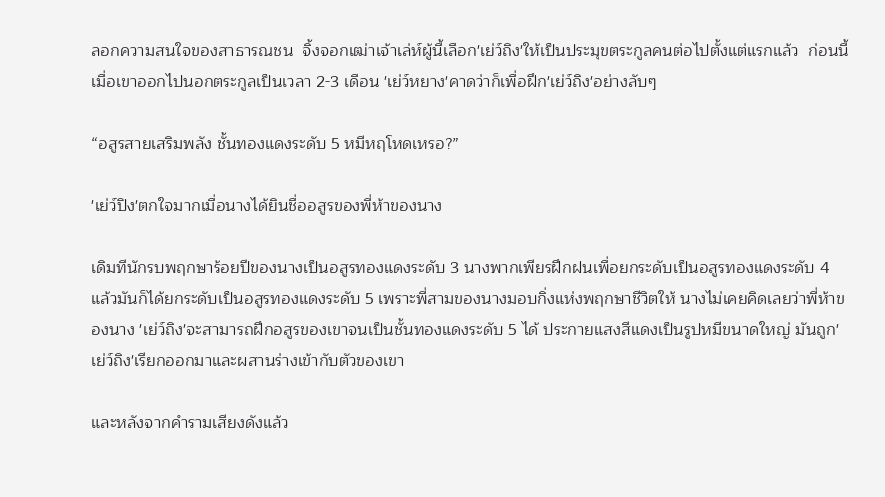ลอกความสนใจของสาธารณชน  จิ้งจอกเฒ่าเจ้าเล่ห์ผู้นี้เลือก'เย่ว์ถิง'ให้เป็นประมุขตระกูลคนต่อไปตั้งแต่แรกแล้ว  ก่อนนี้ เมื่อเขาออกไปนอกตระกูลเป็นเวลา 2-3 เดือน 'เย่ว์หยาง'คาดว่าก็เพื่อฝึก'เย่ว์ถิง'อย่างลับๆ

“อสูรสายเสริมพลัง ชั้นทองแดงระดับ 5 หมีหฤโหดเหรอ?”

'เย่ว์ปิง'ตกใจมากเมื่อนางได้ยินชื่ออสูรของพี่ห้าของนาง

เดิมทีนักรบพฤกษาร้อยปีของนางเป็นอสูรทองแดงระดับ 3 นางพากเพียรฝึกฝนเพื่อยกระดับเป็นอสูรทองแดงระดับ 4 แล้วมันก็ได้ยกระดับเป็นอสูรทองแดงระดับ 5 เพราะพี่สามของนางมอบกิ่งแห่งพฤกษาชีวิตให้ นางไม่เคยคิดเลยว่าพี่ห้าของนาง 'เย่ว์ถิง'จะสามารถฝึกอสูรของเขาจนเป็นชั้นทองแดงระดับ 5 ได้ ประกายแสงสีแดงเป็นรูปหมีขนาดใหญ่ มันถูก'เย่ว์ถิง'เรียกออกมาและผสานร่างเข้ากับตัวของเขา

และหลังจากคำรามเสียงดังแล้ว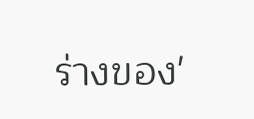ร่างของ'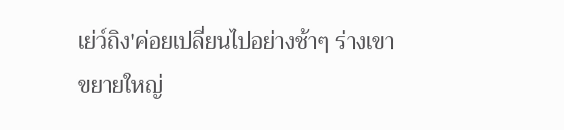เย่ว์ถิง'ค่อยเปลี่ยนไปอย่างช้าๆ ร่างเขาขยายใหญ่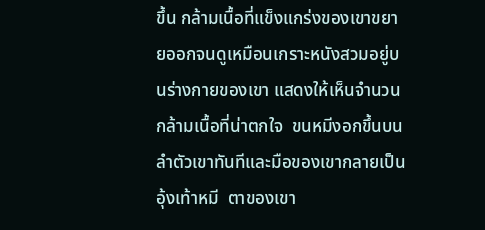ขึ้น กล้ามเนื้อที่แข็งแกร่งของเขาขยายออกจนดูเหมือนเกราะหนังสวมอยู่บนร่างกายของเขา แสดงให้เห็นจำนวนกล้ามเนื้อที่น่าตกใจ  ขนหมีงอกขึ้นบนลำตัวเขาทันทีและมือของเขากลายเป็นอุ้งเท้าหมี  ตาของเขา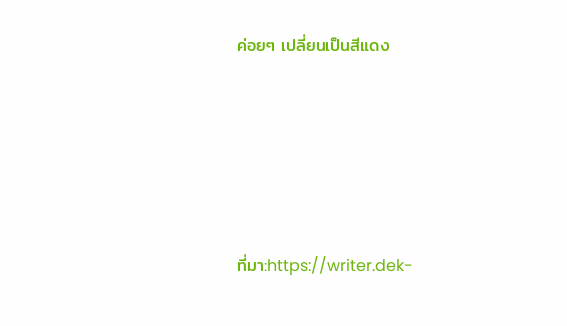ค่อยๆ เปลี่ยนเป็นสีแดง





ที่มา:https://writer.dek-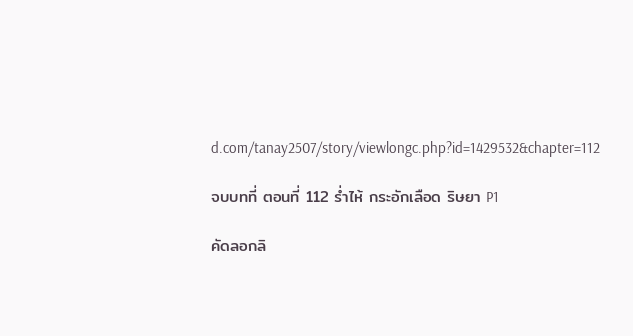d.com/tanay2507/story/viewlongc.php?id=1429532&chapter=112

จบบทที่ ตอนที่ 112 ร่ำไห้ กระอักเลือด ริษยา P1

คัดลอกลิ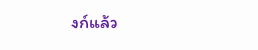งก์แล้ว